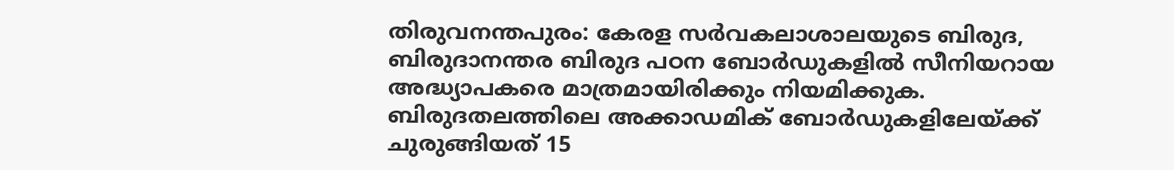തിരുവനന്തപുരം: കേരള സർവകലാശാലയുടെ ബിരുദ, ബിരുദാനന്തര ബിരുദ പഠന ബോർഡുകളിൽ സീനിയറായ അദ്ധ്യാപകരെ മാത്രമായിരിക്കും നിയമിക്കുക. ബിരുദതലത്തിലെ അക്കാഡമിക് ബോർഡുകളിലേയ്ക്ക് ചുരുങ്ങിയത് 15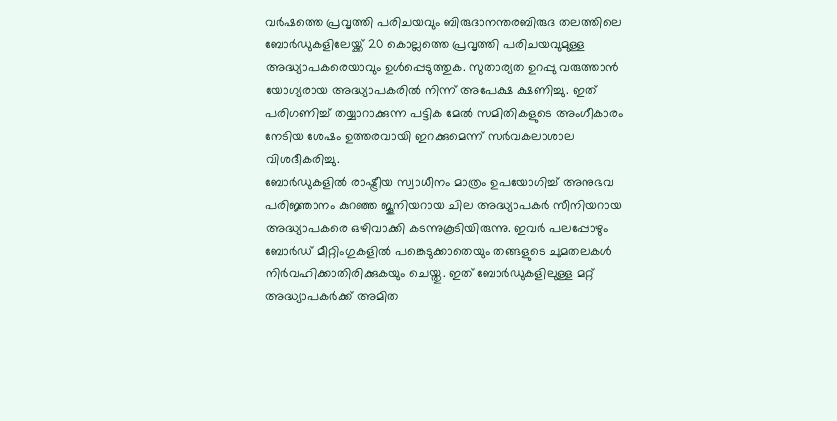വർഷത്തെ പ്രവൃത്തി പരിചയവും ബിരുദാനന്തരബിരുദ തലത്തിലെ ബോർഡുകളിലേയ്ക്ക് 20 കൊല്ലത്തെ പ്രവൃത്തി പരിചയവുമുള്ള അദ്ധ്യാപകരെയാവും ഉൾപ്പെടുത്തുക. സുതാര്യത ഉറപ്പു വരുത്താൻ യോഗ്യരായ അദ്ധ്യാപകരിൽ നിന്ന് അപേക്ഷ ക്ഷണിച്ചു. ഇത് പരിഗണിച്ച് തയ്യാറാക്കുന്ന പട്ടിക മേൽ സമിതികളുടെ അംഗീകാരം നേടിയ ശേഷം ഉത്തരവായി ഇറക്കുമെന്ന് സർവകലാശാല വിശദീകരിച്ചു.
ബോർഡുകളിൽ രാഷ്ട്രീയ സ്വാധീനം മാത്രം ഉപയോഗിച്ച് അനുഭവ പരിജ്ഞാനം കുറഞ്ഞ ജൂനിയറായ ചില അദ്ധ്യാപകർ സീനിയറായ അദ്ധ്യാപകരെ ഒഴിവാക്കി കടന്നുകൂടിയിരുന്നു. ഇവർ പലപ്പോഴും ബോർഡ് മീറ്റിംഗുകളിൽ പങ്കെടുക്കാതെയും തങ്ങളുടെ ചുമതലകൾ നിർവഹിക്കാതിരിക്കുകയും ചെയ്തു. ഇത് ബോർഡുകളിലുള്ള മറ്റ് അദ്ധ്യാപകർക്ക് അമിത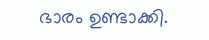ഭാരം ഉണ്ടാക്കി.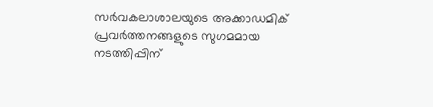സർവകലാശാലയുടെ അക്കാഡമിക് പ്രവർത്തനങ്ങളുടെ സുഗമമായ നടത്തിപ്പിന്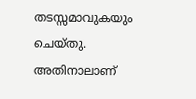തടസ്സമാവുകയും ചെയ്തു. അതിനാലാണ്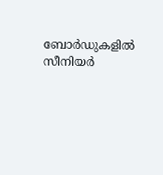ബോർഡുകളിൽ സീനിയർ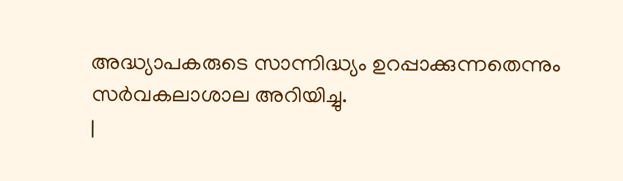അദ്ധ്യാപകരുടെ സാന്നിദ്ധ്യം ഉറപ്പാക്കുന്നതെന്നും സർവകലാശാല അറിയിച്ചു.
|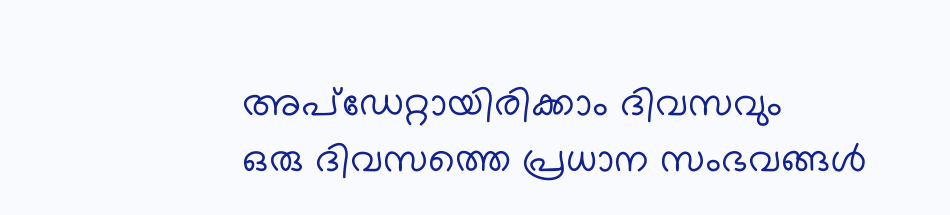അപ്ഡേറ്റായിരിക്കാം ദിവസവും
ഒരു ദിവസത്തെ പ്രധാന സംഭവങ്ങൾ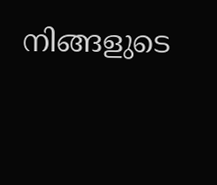നിങ്ങളുടെ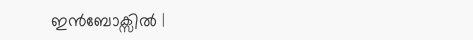ഇൻബോക്സിൽ |